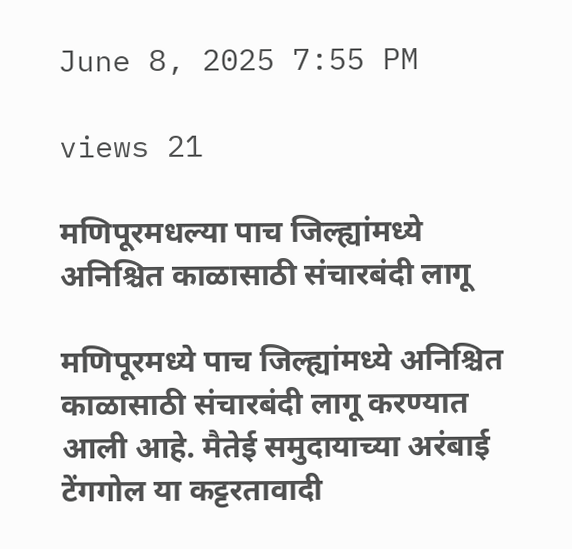June 8, 2025 7:55 PM

views 21

मणिपूरमधल्या पाच जिल्ह्यांमध्ये अनिश्चित काळासाठी संचारबंदी लागू

मणिपूरमध्ये पाच जिल्ह्यांमध्ये अनिश्चित काळासाठी संचारबंदी लागू करण्यात आली आहे. मैतेई समुदायाच्या अरंबाई टेंगगोल या कट्टरतावादी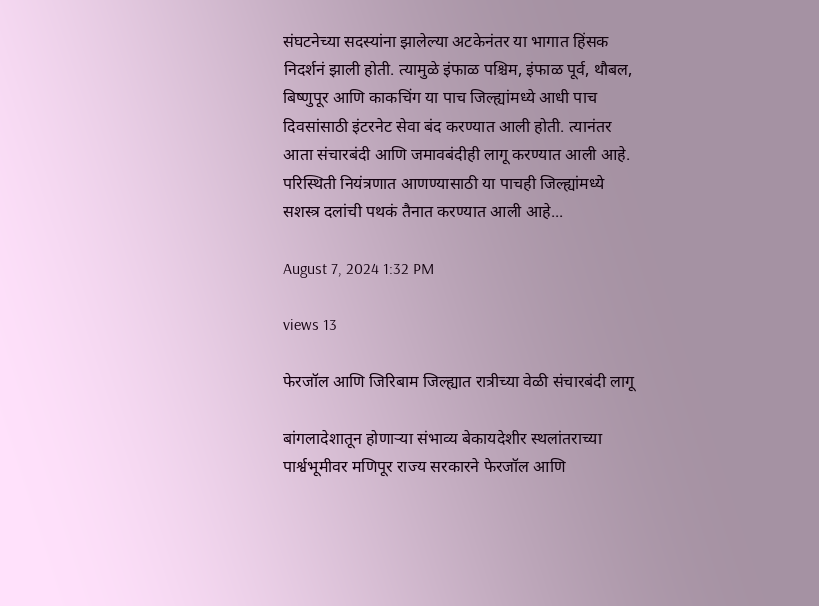संघटनेच्या सदस्यांना झालेल्या अटकेनंतर या भागात हिंसक निदर्शनं झाली होती. त्यामुळे इंफाळ पश्चिम, इंफाळ पूर्व, थौबल, बिष्णुपूर आणि काकचिंग या पाच जिल्ह्यांमध्ये आधी पाच दिवसांसाठी इंटरनेट सेवा बंद करण्यात आली होती. त्यानंतर आता संचारबंदी आणि जमावबंदीही लागू करण्यात आली आहे. परिस्थिती नियंत्रणात आणण्यासाठी या पाचही जिल्ह्यांमध्ये सशस्त्र दलांची पथकं तैनात करण्यात आली आहे...

August 7, 2024 1:32 PM

views 13

फेरजॉल आणि जिरिबाम जिल्ह्यात रात्रीच्या वेळी संचारबंदी लागू

बांगलादेशातून होणाऱ्या संभाव्य बेकायदेशीर स्थलांतराच्या पार्श्वभूमीवर मणिपूर राज्य सरकारने फेरजॉल आणि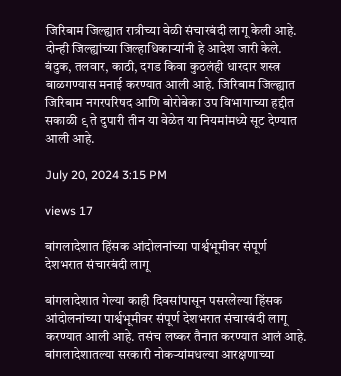जिरिबाम जिल्ह्यात रात्रीच्या वेळी संचारबंदी लागू केली आहे. दोन्ही जिल्ह्यांच्या जिल्हाधिकाऱ्यांनी हे आदेश जारी केले.   बंदुक, तलवार, काठी, दगड किवा कुठलंही धारदार शस्त्र बाळगण्यास मनाई करण्यात आली आहे. जिरिबाम जिल्ह्यात जिरिबाम नगरपरिषद आणि बोरोबेका उप विभागाच्या हद्दीत सकाळी ९ ते दुपारी तीन या वेळेत या नियमांमध्ये सूट देण्यात आली आहे.

July 20, 2024 3:15 PM

views 17

बांगलादेशात हिंसक आंदोलनांच्या पार्श्वभूमीवर संपूर्ण देशभरात संचारबंदी लागू

बांगलादेशात गेल्या काही दिवसांपासून पसरलेल्या हिंसक आंदोलनांच्या पार्श्वभूमीवर संपूर्ण देशभरात संचारबंदी लागू करण्यात आली आहे. तसंच लष्कर तैनात करण्यात आलं आहे. बांगलादेशातल्या सरकारी नोकऱ्यांमधल्या आरक्षणाच्या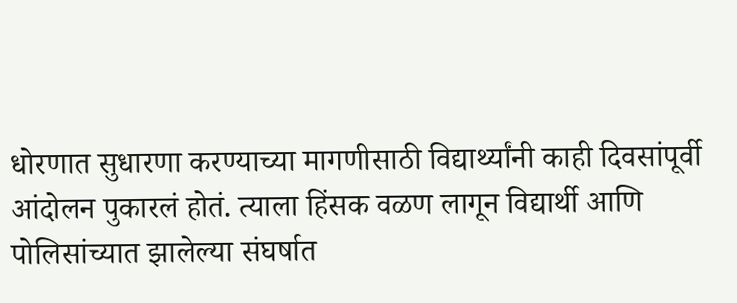धोरणात सुधारणा करण्याच्या मागणीसाठी विद्यार्थ्यांनी काही दिवसांपूर्वी आंदोलन पुकारलं होतं. त्याला हिंसक वळण लागून विद्यार्थी आणि पोलिसांच्यात झालेल्या संघर्षात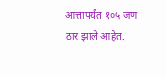आत्तापर्यंत १०५ जण ठार झाले आहेत.